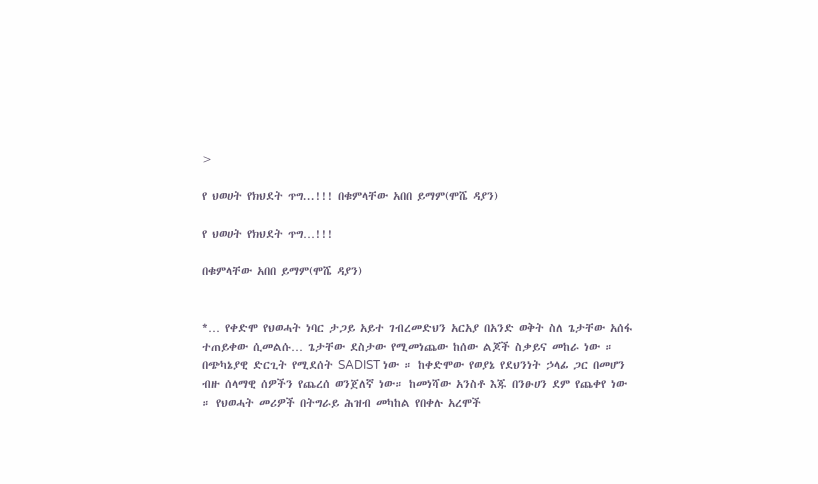>

የ ህወሀት የክህደት ጥግ...!!! በቁምላቸው አበበ ይማም(ሞሼ ዳያን)

የ ህወሀት የክህደት ጥግ…!!!

በቁምላቸው አበበ ይማም(ሞሼ ዳያን)


*… የቀድሞ የህወሓት ነባር ታጋይ አይተ ገብረመድህን አርአያ በአንድ ወቅት ስለ ጌታቸው አሰፋ ተጠይቀው ሲመልሱ… ጌታቸው ደስታው የሚመነጨው ከሰው ልጆች ስቃይና መከራ ነው ። በጭካኔያዊ ድርጊት የሚደሰት SADIST ነው ። ከቀድሞው የወያኔ የደህንነት ኃላፊ ጋር በመሆን ብዙ ሰላማዊ ሰዎችን የጨረሰ ወንጀለኛ ነው። ከመነሻው አንስቶ እጁ በንፁሀን ደም የጨቀየ ነው ። የህወሓት መሪዎች በትግራይ ሕዝብ መካከል የበቀሉ አረሞች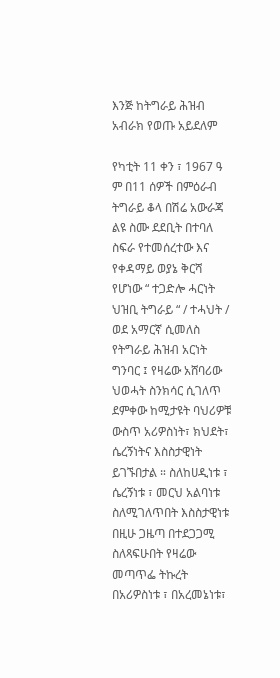እንጅ ከትግራይ ሕዝብ አብራክ የወጡ አይደለም

የካቲት 11 ቀን ፣ 1967 ዓ ም በ11 ሰዎች በምዕራብ ትግራይ ቆላ በሽሬ አውራጃ ልዩ ስሙ ደደቢት በተባለ ስፍራ የተመሰረተው እና የቀዳማይ ወያኔ ቅርሻ የሆነው “ ተጋድሎ ሓርነት ህዝቢ ትግራይ “ / ተሓህት / ወደ አማርኛ ሲመለስ የትግራይ ሕዝብ አርነት ግንባር ፤ የዛሬው አሸባሪው ህወሓት ስንክሳር ሲገለጥ ደምቀው ከሚታዩት ባህሪዎቹ ውስጥ አሪዎስነት፣ ክህደት፣ ሴረኝነትና እስስታዊነት ይገኙበታል ። ስለከሀዲነቱ ፣ ሴረኝነቱ ፣ መርህ አልባነቱ ስለሚገለጥበት እስስታዊነቱ በዚሁ ጋዜጣ በተደጋጋሚ ስለጻፍሁበት የዛሬው መጣጥፌ ትኩረት በአሪዎስነቱ ፣ በአረመኔነቱ፣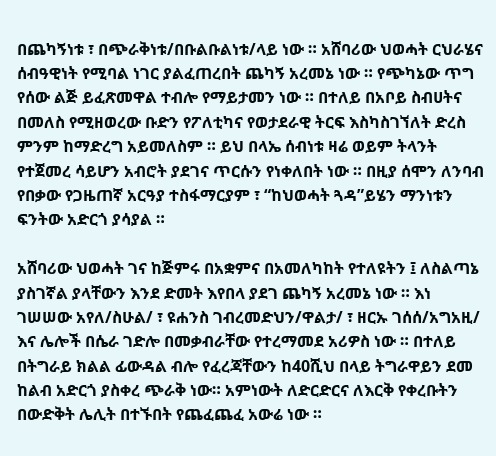በጨካኝነቱ ፣ በጭራቅነቱ/በቡልቡልነቱ/ላይ ነው ። አሸባሪው ህወሓት ርህራሄና ሰብዓዊነት የሚባል ነገር ያልፈጠረበት ጨካኝ አረመኔ ነው ። የጭካኔው ጥግ የሰው ልጅ ይፈጽመዋል ተብሎ የማይታመን ነው ። በተለይ በአቦይ ስብሀትና በመለስ የሚዘወረው ቡድን የፖለቲካና የወታደራዊ ትርፍ እስካስገኘለት ድረስ ምንም ከማድረግ አይመለስም ። ይህ በላኤ ሰብነቱ ዛሬ ወይም ትላንት የተጀመረ ሳይሆን አብሮት ያደገና ጥርሱን የነቀለበት ነው ። በዚያ ሰሞን ለንባብ የበቃው የጋዜጠኛ አርዓያ ተስፋማርያም ፣ “ከህወሓት ጓዳ”ይሄን ማንነቱን ፍንትው አድርጎ ያሳያል ።

አሸባሪው ህወሓት ገና ከጅምሩ በአቋምና በአመለካከት የተለዩትን ፤ ለስልጣኔ ያስገኛል ያላቸውን እንደ ድመት እየበላ ያደገ ጨካኝ አረመኔ ነው ። እነ ገሠሠው አየለ/ስሁል/ ፣ ዩሐንስ ገብረመድህን/ዋልታ/ ፣ ዘርኡ ገሰሰ/አግአዚ/ እና ሌሎች በሴራ ገድሎ በመቃብራቸው የተረማመደ አሪዎስ ነው ። በተለይ በትግራይ ክልል ፊውዳል ብሎ የፈረጃቸውን ከ40ሺህ በላይ ትግራዋይን ደመ ከልብ አድርጎ ያስቀረ ጭራቅ ነው። አምነውት ለድርድርና ለእርቅ የቀረቡትን በውድቅት ሌሊት በተኙበት የጨፈጨፈ አውሬ ነው ።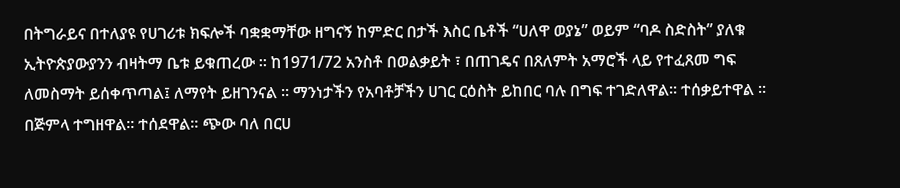በትግራይና በተለያዩ የሀገሪቱ ክፍሎች ባቋቋማቸው ዘግናኝ ከምድር በታች እስር ቤቶች “ሀለዋ ወያኔ” ወይም “ባዶ ስድስት” ያለቁ ኢትዮጵያውያንን ብዛትማ ቤቱ ይቁጠረው ። ከ1971/72 አንስቶ በወልቃይት ፣ በጠገዴና በጸለምት አማሮች ላይ የተፈጸመ ግፍ ለመስማት ይሰቀጥጣል፤ ለማየት ይዘገንናል ። ማንነታችን የአባቶቻችን ሀገር ርዕስት ይከበር ባሉ በግፍ ተገድለዋል። ተሰቃይተዋል ። በጅምላ ተግዘዋል። ተሰደዋል። ጭው ባለ በርሀ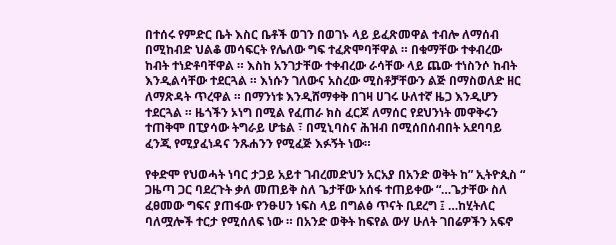በተሰሩ የምድር ቤት እስር ቤቶች ወገን በወገኑ ላይ ይፈጽመዋል ተብሎ ለማሰብ በሚከብድ ህልቆ መሳፍርት የሌለው ግፍ ተፈጽሞባቸዋል ። በቁማቸው ተቀብረው ከብት ተነድቶባቸዋል ። እስከ አንገታቸው ተቀብረው ራሳቸው ላይ ጨው ተነስንሶ ከብት እንዲልሳቸው ተደርጓል ። እነሱን ገለውና አስረው ሚስቶቻቸውን ልጅ በማስወለድ ዘር ለማጽዳት ጥረዋል ። በማንነቱ እንዲሸማቀቅ በገዛ ሀገሩ ሁለተኛ ዜጋ እንዲሆን ተደርጓል ። ዜጎችን ኦነግ በሚል የፈጠራ ክስ ፈርጆ ለማሰር የደህንነት መዋቅሩን ተጠቅሞ በፒያሳው ትግራይ ሆቴል ፣ በሚኒባስና ሕዝብ በሚሰበሰብበት አደባባይ ፈንጂ የሚያፈነዳና ንጹሐንን የሚፈጅ እፉኝት ነው።

የቀድሞ የህወሓት ነባር ታጋይ አይተ ገብረመድህን አርአያ በአንድ ወቅት ከ” ኢትዮጲስ “ ጋዜጣ ጋር ባደረጉት ቃለ መጠይቅ ስለ ጌታቸው አሰፋ ተጠይቀው “…ጌታቸው ስለ ፈፀመው ግፍና ያጠፋው የንፁሀን ነፍስ ላይ በግልፅ ጥናት ቢደረግ ፤ …ከሂትለር ባለሟሎች ተርታ የሚሰለፍ ነው ። በአንድ ወቅት ከፍየል ውሃ ሁለት ገበሬዎችን አፍኖ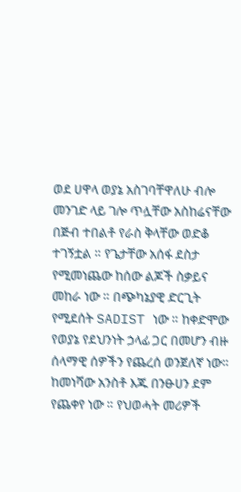ወደ ሀዋላ ወያኔ አስገባቸዋለሁ ብሎ መንገድ ላይ ገሎ ጥሏቸው አስከሬናቸው በጅብ ተበልቶ የራስ ቅላቸው ወድቆ ተገኝቷል ። የጌታቸው አሰፋ ደስታ የሚመነጨው ከሰው ልጆች ስቃይና መከራ ነው ። በጭካኔያዊ ድርጊት የሚደሰት SADIST ነው ። ከቀድሞው የወያኔ የደህንነት ኃላፊ ጋር በመሆን ብዙ ሰላማዊ ሰዎችን የጨረሰ ወንጀለኛ ነው። ከመነሻው አንስቶ እጁ በንፁሀን ደም የጨቀየ ነው ። የህወሓት መሪዎች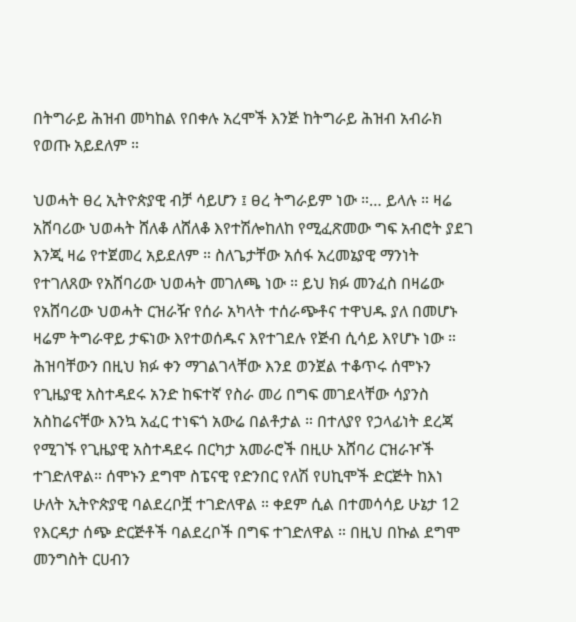በትግራይ ሕዝብ መካከል የበቀሉ አረሞች እንጅ ከትግራይ ሕዝብ አብራክ የወጡ አይደለም ።

ህወሓት ፀረ ኢትዮጵያዊ ብቻ ሳይሆን ፤ ፀረ ትግራይም ነው ።… ይላሉ ። ዛሬ አሸባሪው ህወሓት ሸለቆ ለሸለቆ እየተሽሎከለከ የሚፈጽመው ግፍ አብሮት ያደገ እንጂ ዛሬ የተጀመረ አይደለም ። ስለጌታቸው አሰፋ አረመኔያዊ ማንነት የተገለጸው የአሸባሪው ህወሓት መገለጫ ነው ። ይህ ክፉ መንፈስ በዛሬው የአሸባሪው ህወሓት ርዝራዥ የሰራ አካላት ተሰራጭቶና ተዋህዱ ያለ በመሆኑ ዛሬም ትግራዋይ ታፍነው እየተወሰዱና እየተገደሉ የጅብ ሲሳይ እየሆኑ ነው ። ሕዝባቸውን በዚህ ክፉ ቀን ማገልገላቸው እንደ ወንጀል ተቆጥሩ ሰሞኑን የጊዜያዊ አስተዳደሩ አንድ ከፍተኛ የስራ መሪ በግፍ መገደላቸው ሳያንስ አስከሬናቸው እንኳ አፈር ተነፍጎ አውሬ በልቶታል ። በተለያየ የኃላፊነት ደረጃ የሚገኙ የጊዜያዊ አስተዳደሩ በርካታ አመራሮች በዚሁ አሸባሪ ርዝራዦች ተገድለዋል። ሰሞኑን ደግሞ ስፔናዊ የድንበር የለሽ የሀኪሞች ድርጅት ከእነ ሁለት ኢትዮጵያዊ ባልደረቦቿ ተገድለዋል ። ቀደም ሲል በተመሳሳይ ሁኔታ 12 የእርዳታ ሰጭ ድርጅቶች ባልደረቦች በግፍ ተገድለዋል ። በዚህ በኩል ደግሞ መንግስት ርሀብን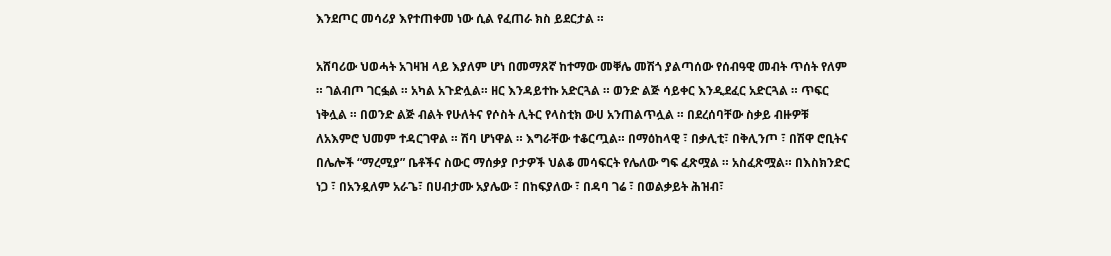እንደጦር መሳሪያ እየተጠቀመ ነው ሲል የፈጠራ ክስ ይደርታል ።

አሸባሪው ህወሓት አገዛዝ ላይ እያለም ሆነ በመማጸኛ ከተማው መቐሌ መሽጎ ያልጣሰው የሰብዓዊ መብት ጥሰት የለም ። ገልብጦ ገርፏል ። አካል አጉድሏል። ዘር እንዳይተኩ አድርጓል ። ወንድ ልጅ ሳይቀር እንዲደፈር አድርጓል ። ጥፍር ነቅሏል ። በወንድ ልጅ ብልት የሁለትና የሶስት ሊትር የላስቲክ ውሀ አንጠልጥሏል ። በደረሰባቸው ስቃይ ብዙዎቹ ለአእምሮ ህመም ተዳርገዋል ። ሽባ ሆነዋል ። እግራቸው ተቆርጧል። በማዕከላዊ ፣ በቃሊቲ፣ በቅሊንጦ ፣ በሽዋ ሮቢትና በሌሎች “ማረሚያ” ቤቶችና ስውር ማሰቃያ ቦታዎች ህልቆ መሳፍርት የሌለው ግፍ ፈጽሟል ። አስፈጽሟል። በእስክንድር ነጋ ፣ በአንዷለም አራጌ፣ በሀብታሙ አያሌው ፣ በከፍያለው ፣ በዳባ ገሬ ፣ በወልቃይት ሕዝብ፣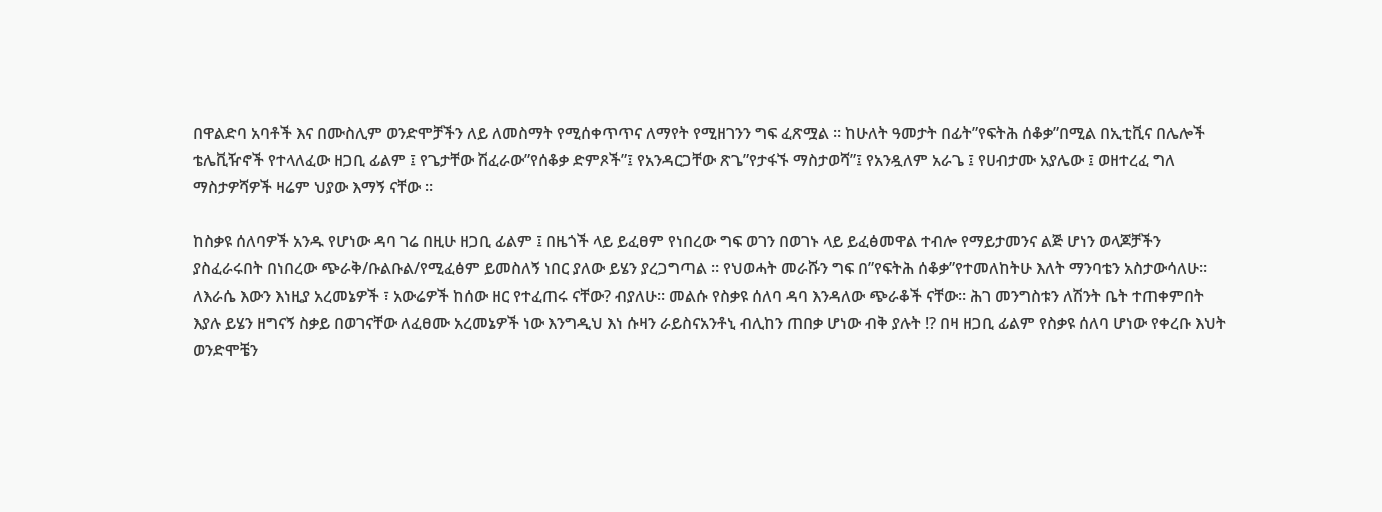በዋልድባ አባቶች እና በሙስሊም ወንድሞቻችን ለይ ለመስማት የሚሰቀጥጥና ለማየት የሚዘገንን ግፍ ፈጽሟል ። ከሁለት ዓመታት በፊት”የፍትሕ ሰቆቃ”በሚል በኢቲቪና በሌሎች ቴሌቪዥኖች የተላለፈው ዘጋቢ ፊልም ፤ የጌታቸው ሽፈራው”የሰቆቃ ድምጾች”፤ የአንዳርጋቸው ጽጌ”የታፋኙ ማስታወሻ”፤ የአንዷለም አራጌ ፤ የሀብታሙ አያሌው ፤ ወዘተረፈ ግለ ማስታዎሻዎች ዛሬም ህያው እማኝ ናቸው ።

ከስቃዩ ሰለባዎች አንዱ የሆነው ዳባ ገሬ በዚሁ ዘጋቢ ፊልም ፤ በዜጎች ላይ ይፈፀም የነበረው ግፍ ወገን በወገኑ ላይ ይፈፅመዋል ተብሎ የማይታመንና ልጅ ሆነን ወላጆቻችን ያስፈራሩበት በነበረው ጭራቅ/ቡልቡል/የሚፈፅም ይመስለኝ ነበር ያለው ይሄን ያረጋግጣል ። የህወሓት መራሹን ግፍ በ”የፍትሕ ሰቆቃ”የተመለከትሁ እለት ማንባቴን አስታውሳለሁ። ለእራሴ እውን እነዚያ አረመኔዎች ፣ አውሬዎች ከሰው ዘር የተፈጠሩ ናቸው? ብያለሁ። መልሱ የስቃዩ ሰለባ ዳባ እንዳለው ጭራቆች ናቸው። ሕገ መንግስቱን ለሽንት ቤት ተጠቀምበት እያሉ ይሄን ዘግናኝ ስቃይ በወገናቸው ለፈፀሙ አረመኔዎች ነው እንግዲህ እነ ሱዛን ራይስናአንቶኒ ብሊከን ጠበቃ ሆነው ብቅ ያሉት !? በዛ ዘጋቢ ፊልም የስቃዩ ሰለባ ሆነው የቀረቡ እህት ወንድሞቼን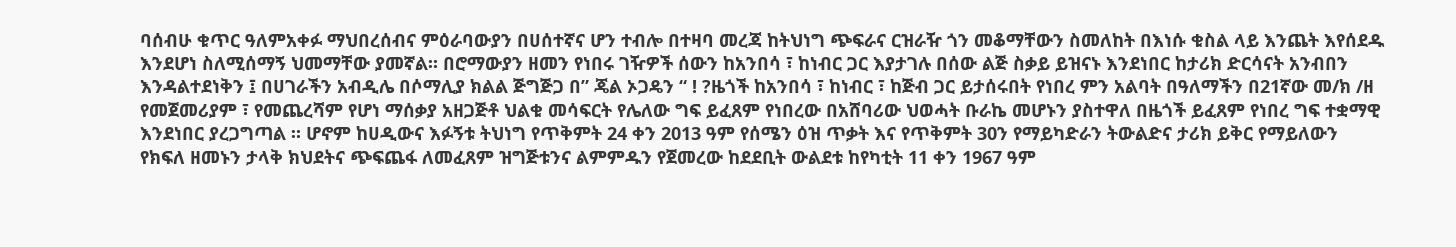ባሰብሁ ቁጥር ዓለምአቀፉ ማህበረሰብና ምዕራባውያን በሀሰተኛና ሆን ተብሎ በተዛባ መረጃ ከትህነግ ጭፍራና ርዝራዥ ጎን መቆማቸውን ስመለከት በእነሱ ቁስል ላይ እንጨት እየሰደዱ እንደሆነ ስለሚሰማኝ ህመማቸው ያመኛል። በሮማውያን ዘመን የነበሩ ገዥዎች ሰውን ከአንበሳ ፣ ከነብር ጋር እያታገሉ በሰው ልጅ ስቃይ ይዝናኑ እንደነበር ከታሪክ ድርሳናት አንብበን እንዳልተደነቅን ፤ በሀገራችን አብዲሌ በሶማሊያ ክልል ጅግጅጋ በ” ጄል ኦጋዴን “ ! ?ዜጎች ከአንበሳ ፣ ከነብር ፣ ከጅብ ጋር ይታሰሩበት የነበረ ምን አልባት በዓለማችን በ21ኛው መ/ክ /ዘ የመጀመሪያም ፣ የመጨረሻም የሆነ ማሰቃያ አዘጋጅቶ ህልቁ መሳፍርት የሌለው ግፍ ይፈጸም የነበረው በአሸባሪው ህወሓት ቡራኬ መሆኑን ያስተዋለ በዜጎች ይፈጸም የነበረ ግፍ ተቋማዊ እንደነበር ያረጋግጣል ። ሆኖም ከሀዲውና እፉኝቱ ትህነግ የጥቅምት 24 ቀን 2013 ዓም የሰሜን ዕዝ ጥቃት እና የጥቅምት 30ን የማይካድራን ትውልድና ታሪክ ይቅር የማይለውን የክፍለ ዘመኑን ታላቅ ክህደትና ጭፍጨፋ ለመፈጸም ዝግጅቱንና ልምምዱን የጀመረው ከደደቢት ውልደቱ ከየካቲት 11 ቀን 1967 ዓም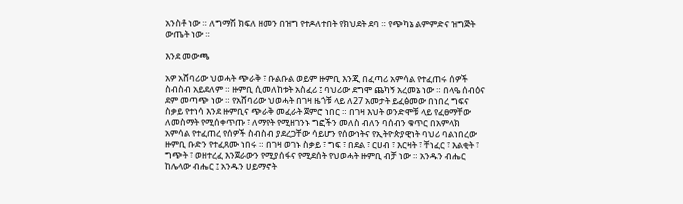አንስቶ ነው ። ለግማሽ ክፍለ ዘመን በዝግ የተዶለተበት የክህደት ደባ ። የጭካኔ ልምምድና ዝግጅት ውጤት ነው ።

እንደ መውጫ

አዎ አሸባሪው ህወሓት ጭራቅ ፣ ቡልቡል ወይም ዙምቢ እንጂ በፈጣሪ አምሳል የተፈጠሩ ሰዎች ስብስብ አይደለም ። ዙምቢ ሲመለከቱት አስፈሪ ፤ ባህሪው ደግሞ ጨካኝ አረመኔ ነው ። በላዔ ሰብዕና ደም መጣጭ ነው ። የአሸባሪው ህወሓት በገዛ ዜጎቹ ላይ ለ27 አመታት ይፈፅመው በነበረ ግፍና ስቃይ የተነሳ እንደ ዙምቢና ጭራቅ መፈራት ጀምሮ ነበር ። በገዛ እህት ወንድሞቹ ላይ የፈፀማቸው ለመስማት የሚሰቀጥጡ ፣ ለማየት የሚዘገንኑ ግፎችን መለስ ብለን ባሰብን ቁጥር በአምላክ አምሳል የተፈጠረ የሰዎች ስብስብ ያደረጋቸው ሳይሆን የሰውነትና የኢትዮጵያዊነት ባህሪ ባልነበረው ዙምቢ ቡድን የተፈጸሙ ነበሩ ። በገዛ ወገኑ ስቃይ ፣ ግፍ ፣ በደል ፣ ርሀብ ፣ እርዛት ፣ ቸነፈር ፣ እልቂት ፣ ግጭት ፣ ወዘተረፈ እንጀራውን የሚያሰፋና የሚደሰት የህወሓት ዙምቢ ብቻ ነው ። አንዱን ብሔር ከሌላው ብሔር ፤ አንዱን ሀይማኖት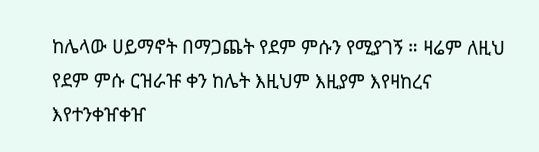ከሌላው ሀይማኖት በማጋጨት የደም ምሱን የሚያገኝ ። ዛሬም ለዚህ የደም ምሱ ርዝራዡ ቀን ከሌት እዚህም እዚያም እየዛከረና እየተንቀዠቀዠ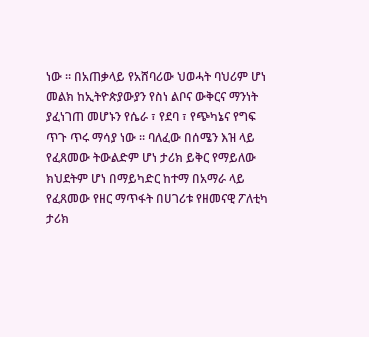ነው ። በአጠቃላይ የአሸባሪው ህወሓት ባህሪም ሆነ መልክ ከኢትዮጵያውያን የስነ ልቦና ውቅርና ማንነት ያፈነገጠ መሆኑን የሴራ ፣ የደባ ፣ የጭካኔና የግፍ ጥጉ ጥሩ ማሳያ ነው ። ባለፈው በሰሜን እዝ ላይ የፈጸመው ትውልድም ሆነ ታሪክ ይቅር የማይለው ክህደትም ሆነ በማይካድር ከተማ በአማራ ላይ የፈጸመው የዘር ማጥፋት በሀገሪቱ የዘመናዊ ፖለቲካ ታሪክ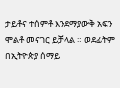ታይቶና ተሰምቶ እንደማያውቅ አፍን ሞልቶ መናገር ይቻላል ። ወደፊትም በኢትዮጵያ ሰማይ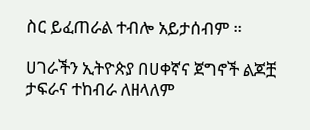ስር ይፈጠራል ተብሎ አይታሰብም ።

ሀገራችን ኢትዮጵያ በሀቀኛና ጀግኖች ልጆቿ ታፍራና ተከብራ ለዘላለም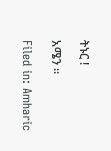ትኑር !

አሜን ።

Filed in: Amharic